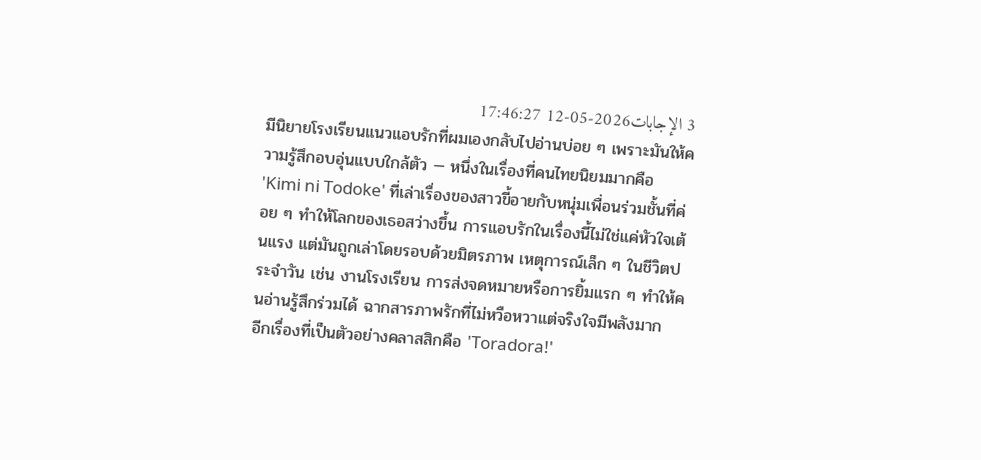3 الإجابات2026-05-12 17:46:27
มีนิยายโรงเรียนแนวแอบรักที่ผมเองกลับไปอ่านบ่อย ๆ เพราะมันให้ความรู้สึกอบอุ่นแบบใกล้ตัว — หนึ่งในเรื่องที่คนไทยนิยมมากคือ 'Kimi ni Todoke' ที่เล่าเรื่องของสาวขี้อายกับหนุ่มเพื่อนร่วมชั้นที่ค่อย ๆ ทำให้โลกของเธอสว่างขึ้น การแอบรักในเรื่องนี้ไม่ใช่แค่หัวใจเต้นแรง แต่มันถูกเล่าโดยรอบด้วยมิตรภาพ เหตุการณ์เล็ก ๆ ในชีวิตประจำวัน เช่น งานโรงเรียน การส่งจดหมายหรือการยิ้มแรก ๆ ทำให้คนอ่านรู้สึกร่วมได้ ฉากสารภาพรักที่ไม่หวือหวาแต่จริงใจมีพลังมาก
อีกเรื่องที่เป็นตัวอย่างคลาสสิกคือ 'Toradora!'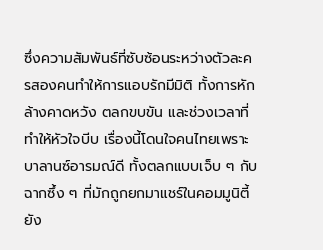ซึ่งความสัมพันธ์ที่ซับซ้อนระหว่างตัวละครสองคนทำให้การแอบรักมีมิติ ทั้งการหักล้างคาดหวัง ตลกขบขัน และช่วงเวลาที่ทำให้หัวใจบีบ เรื่องนี้โดนใจคนไทยเพราะบาลานซ์อารมณ์ดี ทั้งตลกแบบเจ็บ ๆ กับฉากซึ้ง ๆ ที่มักถูกยกมาแชร์ในคอมมูนิตี้
ยัง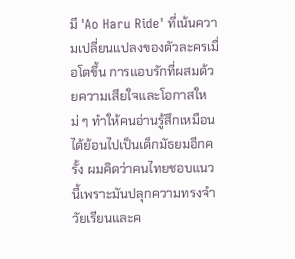มี 'Ao Haru Ride' ที่เน้นความเปลี่ยนแปลงของตัวละครเมื่อโตขึ้น การแอบรักที่ผสมด้วยความเสียใจและโอกาสใหม่ ๆ ทำให้คนอ่านรู้สึกเหมือนได้ย้อนไปเป็นเด็กมัธยมอีกครั้ง ผมคิดว่าคนไทยชอบแนวนี้เพราะมันปลุกความทรงจำวัยเรียนและค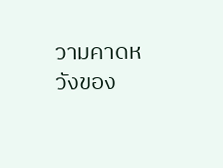วามคาดหวังของ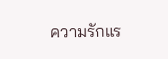ความรักแร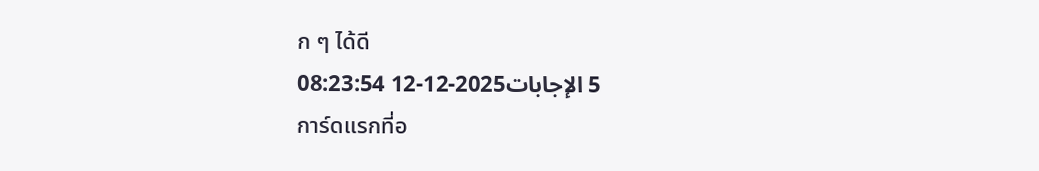ก ๆ ได้ดี
5 الإجابات2025-12-12 08:23:54
การ์ดแรกที่อ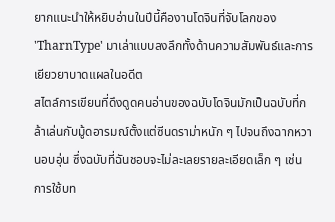ยากแนะนำให้หยิบอ่านในปีนี้คืองานโดจินที่จับโลกของ 'TharnType' มาเล่าแบบลงลึกทั้งด้านความสัมพันธ์และการเยียวยาบาดแผลในอดีต
สไตล์การเขียนที่ดึงดูดคนอ่านของฉบับโดจินมักเป็นฉบับที่กล้าเล่นกับมู้ดอารมณ์ตั้งแต่ซีนดราม่าหนัก ๆ ไปจนถึงฉากหวานอบอุ่น ซึ่งฉบับที่ฉันชอบจะไม่ละเลยรายละเอียดเล็ก ๆ เช่นการใช้บท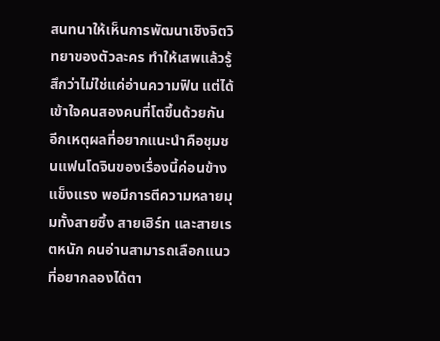สนทนาให้เห็นการพัฒนาเชิงจิตวิทยาของตัวละคร ทำให้เสพแล้วรู้สึกว่าไม่ใช่แค่อ่านความฟิน แต่ได้เข้าใจคนสองคนที่โตขึ้นด้วยกัน
อีกเหตุผลที่อยากแนะนำคือชุมชนแฟนโดจินของเรื่องนี้ค่อนข้างแข็งแรง พอมีการตีความหลายมุมทั้งสายซึ้ง สายเฮิร์ท และสายเรตหนัก คนอ่านสามารถเลือกแนวที่อยากลองได้ตา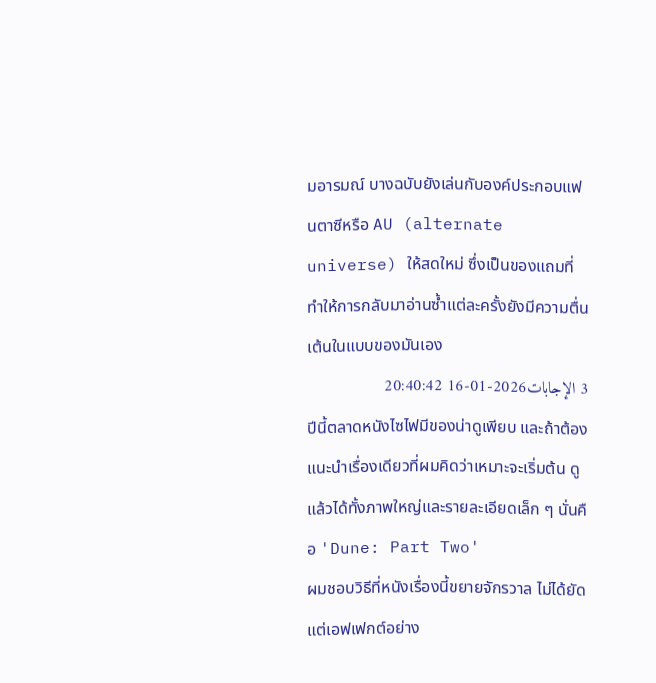มอารมณ์ บางฉบับยังเล่นกับองค์ประกอบแฟนตาซีหรือ AU (alternate universe) ให้สดใหม่ ซึ่งเป็นของแถมที่ทำให้การกลับมาอ่านซ้ำแต่ละครั้งยังมีความตื่นเต้นในแบบของมันเอง
3 الإجابات2026-01-16 20:40:42
ปีนี้ตลาดหนังไซไฟมีของน่าดูเพียบ และถ้าต้องแนะนำเรื่องเดียวที่ผมคิดว่าเหมาะจะเริ่มต้น ดูแล้วได้ทั้งภาพใหญ่และรายละเอียดเล็ก ๆ นั่นคือ 'Dune: Part Two'
ผมชอบวิธีที่หนังเรื่องนี้ขยายจักรวาล ไม่ได้ยัดแต่เอฟเฟกต์อย่าง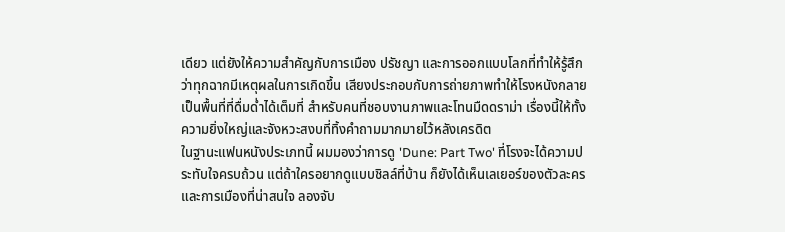เดียว แต่ยังให้ความสำคัญกับการเมือง ปรัชญา และการออกแบบโลกที่ทำให้รู้สึกว่าทุกฉากมีเหตุผลในการเกิดขึ้น เสียงประกอบกับการถ่ายภาพทำให้โรงหนังกลายเป็นพื้นที่ที่ดื่มด่ำได้เต็มที่ สำหรับคนที่ชอบงานภาพและโทนมืดดราม่า เรื่องนี้ให้ทั้งความยิ่งใหญ่และจังหวะสงบที่ทิ้งคำถามมากมายไว้หลังเครดิต
ในฐานะแฟนหนังประเภทนี้ ผมมองว่าการดู 'Dune: Part Two' ที่โรงจะได้ความประทับใจครบถ้วน แต่ถ้าใครอยากดูแบบชิลล์ที่บ้าน ก็ยังได้เห็นเลเยอร์ของตัวละครและการเมืองที่น่าสนใจ ลองจับ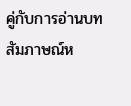คู่กับการอ่านบทสัมภาษณ์ห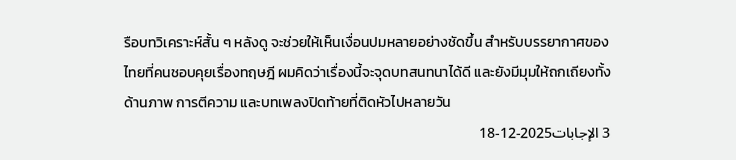รือบทวิเคราะห์สั้น ๆ หลังดู จะช่วยให้เห็นเงื่อนปมหลายอย่างชัดขึ้น สำหรับบรรยากาศของไทยที่คนชอบคุยเรื่องทฤษฎี ผมคิดว่าเรื่องนี้จะจุดบทสนทนาได้ดี และยังมีมุมให้ถกเถียงทั้งด้านภาพ การตีความ และบทเพลงปิดท้ายที่ติดหัวไปหลายวัน
3 الإجابات2025-12-18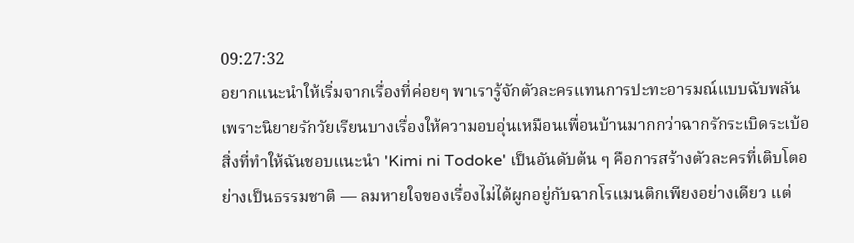09:27:32
อยากแนะนำให้เริ่มจากเรื่องที่ค่อยๆ พาเรารู้จักตัวละครแทนการปะทะอารมณ์แบบฉับพลัน เพราะนิยายรักวัยเรียนบางเรื่องให้ความอบอุ่นเหมือนเพื่อนบ้านมากกว่าฉากรักระเบิดระเบ้อ
สิ่งที่ทำให้ฉันชอบแนะนำ 'Kimi ni Todoke' เป็นอันดับต้น ๆ คือการสร้างตัวละครที่เติบโตอย่างเป็นธรรมชาติ — ลมหายใจของเรื่องไม่ได้ผูกอยู่กับฉากโรแมนติกเพียงอย่างเดียว แต่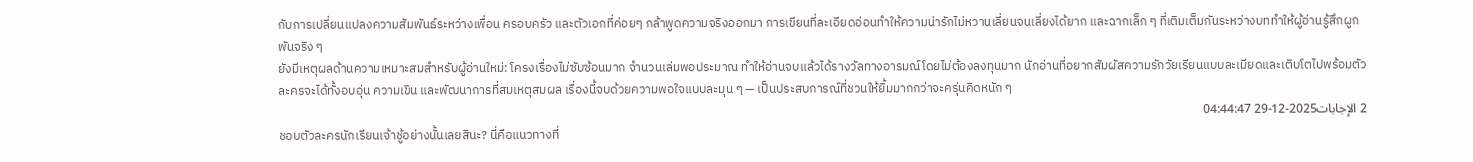กับการเปลี่ยนแปลงความสัมพันธ์ระหว่างเพื่อน ครอบครัว และตัวเอกที่ค่อยๆ กล้าพูดความจริงออกมา การเขียนที่ละเอียดอ่อนทำให้ความน่ารักไม่หวานเลี่ยนจนเลี่ยงได้ยาก และฉากเล็ก ๆ ที่เติมเต็มกันระหว่างบททำให้ผู้อ่านรู้สึกผูกพันจริง ๆ
ยังมีเหตุผลด้านความเหมาะสมสำหรับผู้อ่านใหม่: โครงเรื่องไม่ซับซ้อนมาก จำนวนเล่มพอประมาณ ทำให้อ่านจบแล้วได้รางวัลทางอารมณ์โดยไม่ต้องลงทุนมาก นักอ่านที่อยากสัมผัสความรักวัยเรียนแบบละเมียดและเติบโตไปพร้อมตัวละครจะได้ทั้งอบอุ่น ความเขิน และพัฒนาการที่สมเหตุสมผล เรื่องนี้จบด้วยความพอใจแบบละมุน ๆ — เป็นประสบการณ์ที่ชวนให้ยิ้มมากกว่าจะครุ่นคิดหนัก ๆ
2 الإجابات2025-12-29 04:44:47
ชอบตัวละครนักเรียนเจ้าชู้อย่างนั้นเลยสินะ? นี่คือแนวทางที่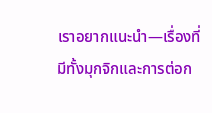เราอยากแนะนำ—เรื่องที่มีทั้งมุกจิกและการต่อก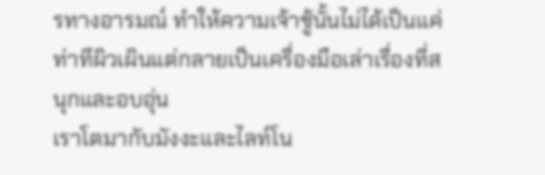รทางอารมณ์ ทำให้ความเจ้าชู้นั้นไม่ได้เป็นแค่ท่าทีผิวเผินแต่กลายเป็นเครื่องมือเล่าเรื่องที่สนุกและอบอุ่น
เราโตมากับมังงะและไลท์โน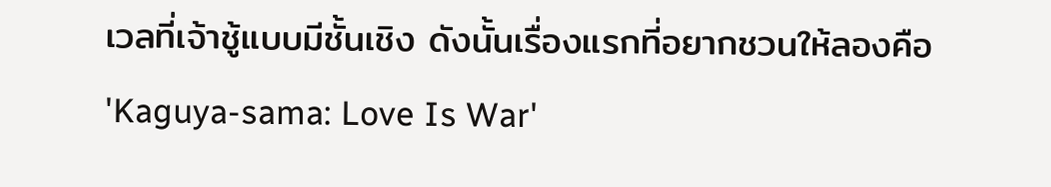เวลที่เจ้าชู้แบบมีชั้นเชิง ดังนั้นเรื่องแรกที่อยากชวนให้ลองคือ 'Kaguya-sama: Love Is War'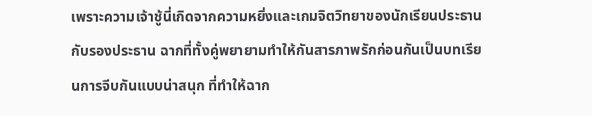เพราะความเจ้าชู้นี่เกิดจากความหยิ่งและเกมจิตวิทยาของนักเรียนประธานกับรองประธาน ฉากที่ทั้งคู่พยายามทำให้กันสารภาพรักก่อนกันเป็นบทเรียนการจีบกันแบบน่าสนุก ที่ทำให้ฉาก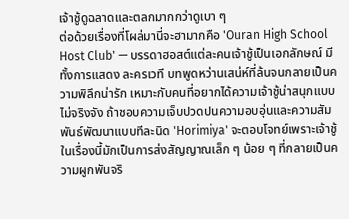เจ้าชู้ดูฉลาดและตลกมากกว่าดูเบา ๆ
ต่อด้วยเรื่องที่โผล่มานี่จะฮามากคือ 'Ouran High School Host Club' — บรรดาฮอสต์แต่ละคนเจ้าชู้เป็นเอกลักษณ์ มีทั้งการแสดง ละครเวที บทพูดหว่านเสน่ห์ที่ล้นจนกลายเป็นความพิลึกน่ารัก เหมาะกับคนที่อยากได้ความเจ้าชู้น่าสนุกแบบไม่จริงจัง ถ้าชอบความเจ็บปวดปนความอบอุ่นและความสัมพันธ์พัฒนาแบบทีละนิด 'Horimiya' จะตอบโจทย์เพราะเจ้าชู้ในเรื่องนี้มักเป็นการส่งสัญญาณเล็ก ๆ น้อย ๆ ที่กลายเป็นความผูกพันจริ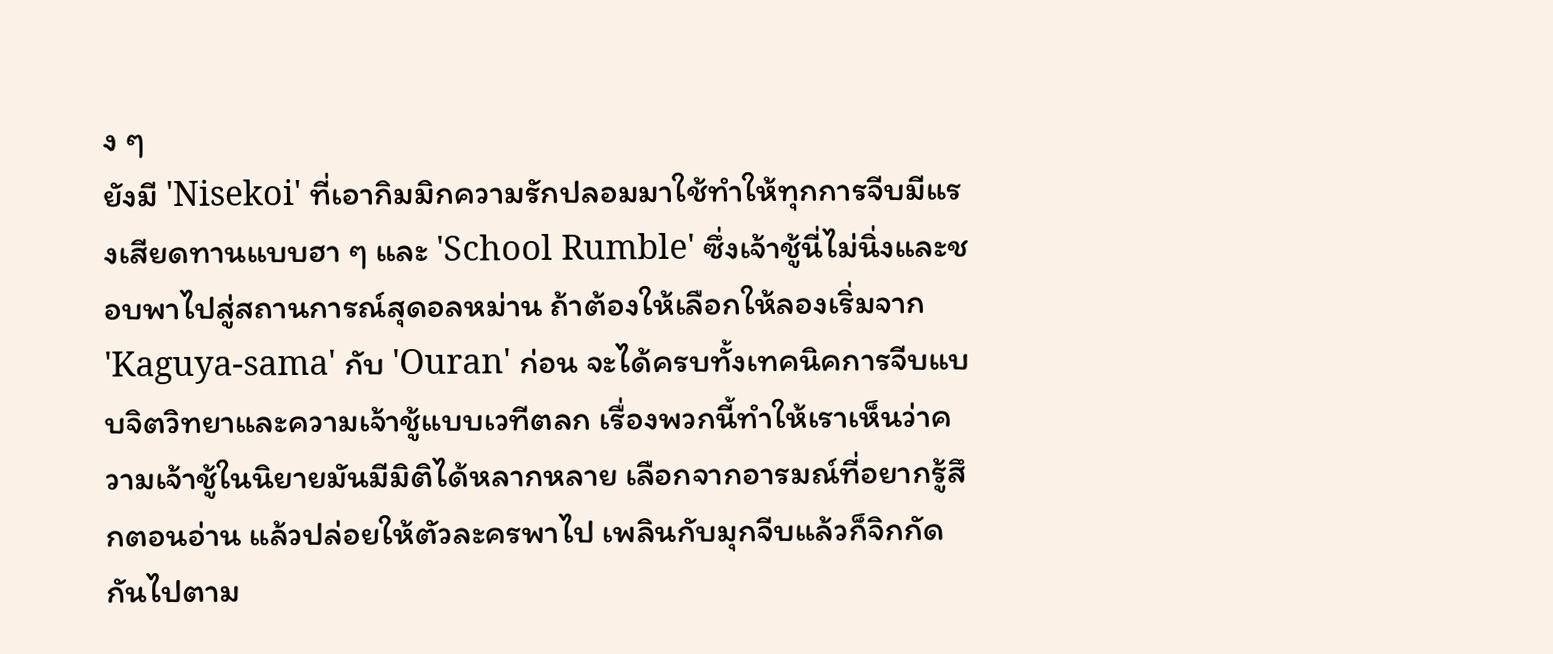ง ๆ
ยังมี 'Nisekoi' ที่เอากิมมิกความรักปลอมมาใช้ทำให้ทุกการจีบมีแรงเสียดทานแบบฮา ๆ และ 'School Rumble' ซึ่งเจ้าชู้นี่ไม่นิ่งและชอบพาไปสู่สถานการณ์สุดอลหม่าน ถ้าต้องให้เลือกให้ลองเริ่มจาก 'Kaguya-sama' กับ 'Ouran' ก่อน จะได้ครบทั้งเทคนิคการจีบแบบจิตวิทยาและความเจ้าชู้แบบเวทีตลก เรื่องพวกนี้ทำให้เราเห็นว่าความเจ้าชู้ในนิยายมันมีมิติได้หลากหลาย เลือกจากอารมณ์ที่อยากรู้สึกตอนอ่าน แล้วปล่อยให้ตัวละครพาไป เพลินกับมุกจีบแล้วก็จิกกัดกันไปตาม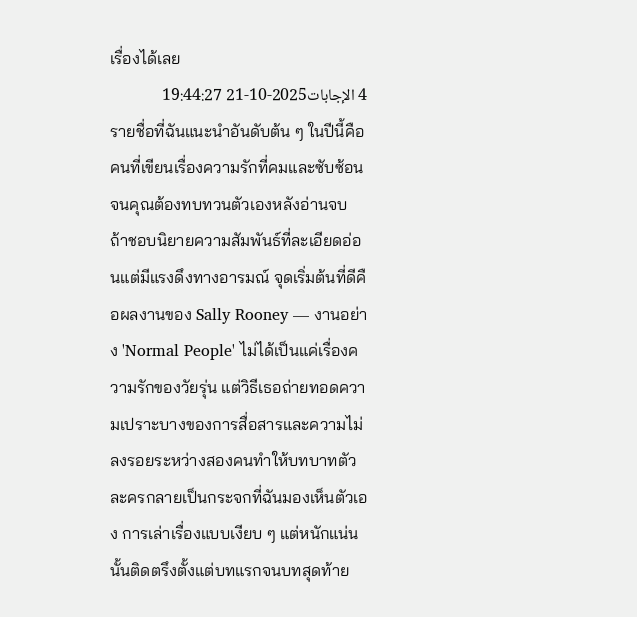เรื่องได้เลย
4 الإجابات2025-10-21 19:44:27
รายชื่อที่ฉันแนะนำอันดับต้น ๆ ในปีนี้คือคนที่เขียนเรื่องความรักที่คมและซับซ้อนจนคุณต้องทบทวนตัวเองหลังอ่านจบ
ถ้าชอบนิยายความสัมพันธ์ที่ละเอียดอ่อนแต่มีแรงดึงทางอารมณ์ จุดเริ่มต้นที่ดีคือผลงานของ Sally Rooney — งานอย่าง 'Normal People' ไม่ได้เป็นแค่เรื่องความรักของวัยรุ่น แต่วิธีเธอถ่ายทอดความเปราะบางของการสื่อสารและความไม่ลงรอยระหว่างสองคนทำให้บทบาทตัวละครกลายเป็นกระจกที่ฉันมองเห็นตัวเอง การเล่าเรื่องแบบเงียบ ๆ แต่หนักแน่นนั้นติดตรึงตั้งแต่บทแรกจนบทสุดท้าย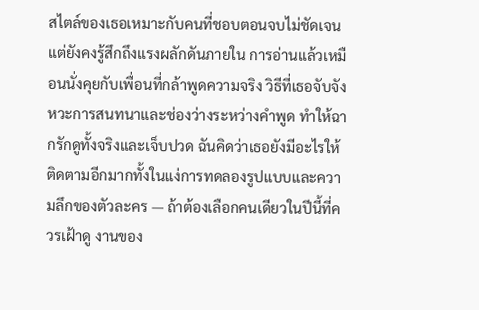สไตล์ของเธอเหมาะกับคนที่ชอบตอนจบไม่ชัดเจนแต่ยังคงรู้สึกถึงแรงผลักดันภายใน การอ่านแล้วเหมือนนั่งคุยกับเพื่อนที่กล้าพูดความจริง วิธีที่เธอจับจังหวะการสนทนาและช่องว่างระหว่างคำพูด ทำให้ฉากรักดูทั้งจริงและเจ็บปวด ฉันคิดว่าเธอยังมีอะไรให้ติดตามอีกมากทั้งในแง่การทดลองรูปแบบและความลึกของตัวละคร — ถ้าต้องเลือกคนเดียวในปีนี้ที่ควรเฝ้าดู งานของ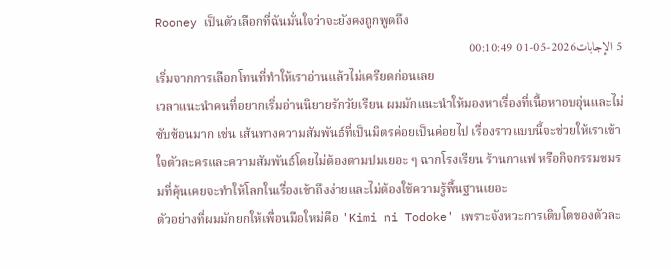Rooney เป็นตัวเลือกที่ฉันมั่นใจว่าจะยังคงถูกพูดถึง
5 الإجابات2026-05-01 00:10:49
เริ่มจากการเลือกโทนที่ทำให้เราอ่านแล้วไม่เครียดก่อนเลย
เวลาแนะนำคนที่อยากเริ่มอ่านนิยายรักวัยเรียน ผมมักแนะนำให้มองหาเรื่องที่เนื้อหาอบอุ่นและไม่ซับซ้อนมาก เช่น เส้นทางความสัมพันธ์ที่เป็นมิตรค่อยเป็นค่อยไป เรื่องราวแบบนี้จะช่วยให้เราเข้าใจตัวละครและความสัมพันธ์โดยไม่ต้องตามปมเยอะ ๆ ฉากโรงเรียน ร้านกาแฟ หรือกิจกรรมชมรมที่คุ้นเคยจะทำให้โลกในเรื่องเข้าถึงง่ายและไม่ต้องใช้ความรู้พื้นฐานเยอะ
ตัวอย่างที่ผมมักยกให้เพื่อนมือใหม่คือ 'Kimi ni Todoke' เพราะจังหวะการเติบโตของตัวละ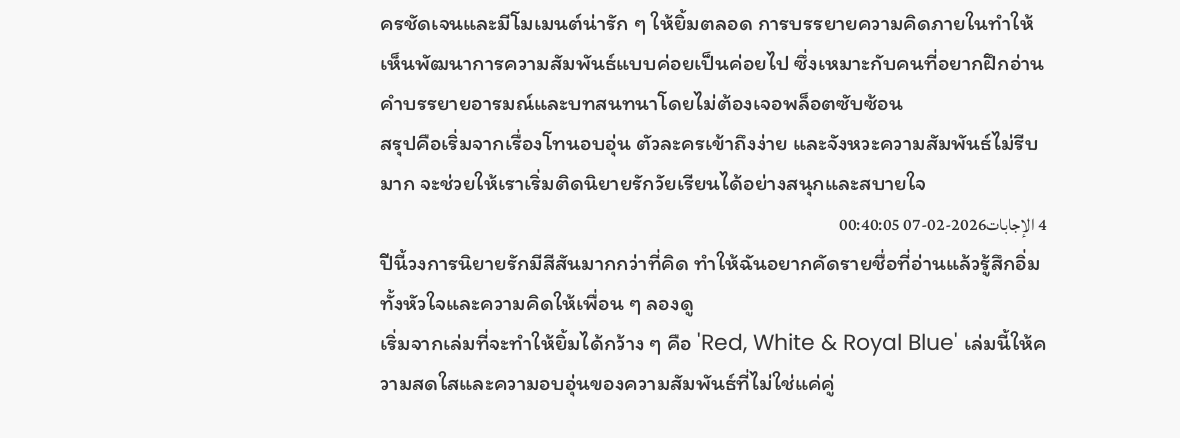ครชัดเจนและมีโมเมนต์น่ารัก ๆ ให้ยิ้มตลอด การบรรยายความคิดภายในทำให้เห็นพัฒนาการความสัมพันธ์แบบค่อยเป็นค่อยไป ซึ่งเหมาะกับคนที่อยากฝึกอ่านคำบรรยายอารมณ์และบทสนทนาโดยไม่ต้องเจอพล็อตซับซ้อน
สรุปคือเริ่มจากเรื่องโทนอบอุ่น ตัวละครเข้าถึงง่าย และจังหวะความสัมพันธ์ไม่รีบมาก จะช่วยให้เราเริ่มติดนิยายรักวัยเรียนได้อย่างสนุกและสบายใจ
4 الإجابات2026-02-07 00:40:05
ปีนี้วงการนิยายรักมีสีสันมากกว่าที่คิด ทำให้ฉันอยากคัดรายชื่อที่อ่านแล้วรู้สึกอิ่มทั้งหัวใจและความคิดให้เพื่อน ๆ ลองดู
เริ่มจากเล่มที่จะทำให้ยิ้มได้กว้าง ๆ คือ 'Red, White & Royal Blue' เล่มนี้ให้ความสดใสและความอบอุ่นของความสัมพันธ์ที่ไม่ใช่แค่คู่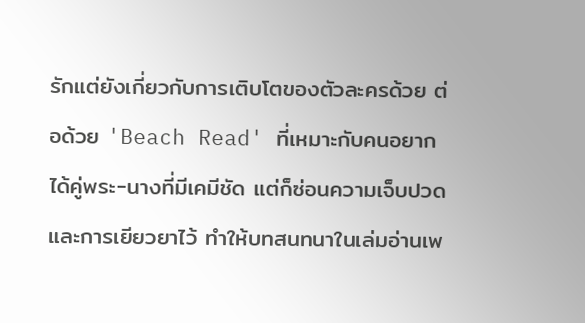รักแต่ยังเกี่ยวกับการเติบโตของตัวละครด้วย ต่อด้วย 'Beach Read' ที่เหมาะกับคนอยากได้คู่พระ-นางที่มีเคมีชัด แต่ก็ซ่อนความเจ็บปวดและการเยียวยาไว้ ทำให้บทสนทนาในเล่มอ่านเพ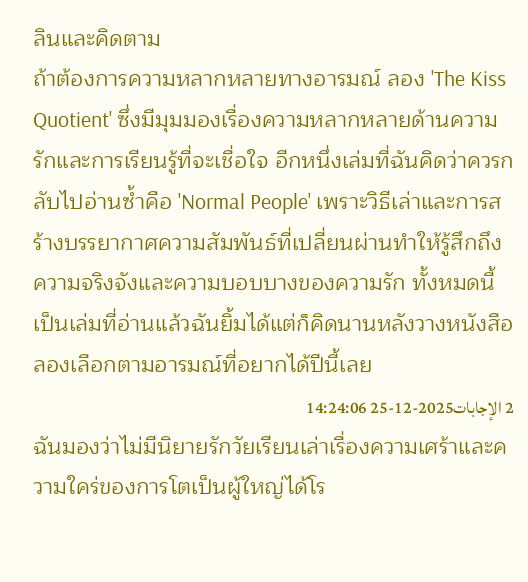ลินและคิดตาม
ถ้าต้องการความหลากหลายทางอารมณ์ ลอง 'The Kiss Quotient' ซึ่งมีมุมมองเรื่องความหลากหลายด้านความรักและการเรียนรู้ที่จะเชื่อใจ อีกหนึ่งเล่มที่ฉันคิดว่าควรกลับไปอ่านซ้ำคือ 'Normal People' เพราะวิธีเล่าและการสร้างบรรยากาศความสัมพันธ์ที่เปลี่ยนผ่านทำให้รู้สึกถึงความจริงจังและความบอบบางของความรัก ทั้งหมดนี้เป็นเล่มที่อ่านแล้วฉันยิ้มได้แต่ก็คิดนานหลังวางหนังสือ ลองเลือกตามอารมณ์ที่อยากได้ปีนี้เลย
2 الإجابات2025-12-25 14:24:06
ฉันมองว่าไม่มีนิยายรักวัยเรียนเล่าเรื่องความเศร้าและความใคร่ของการโตเป็นผู้ใหญ่ได้โร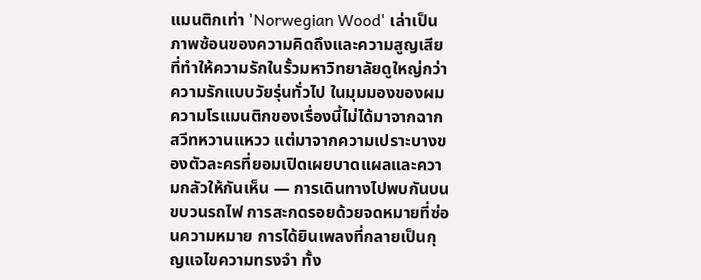แมนติกเท่า 'Norwegian Wood' เล่าเป็นภาพซ้อนของความคิดถึงและความสูญเสียที่ทำให้ความรักในรั้วมหาวิทยาลัยดูใหญ่กว่าความรักแบบวัยรุ่นทั่วไป ในมุมมองของผม ความโรแมนติกของเรื่องนี้ไม่ได้มาจากฉากสวีทหวานแหวว แต่มาจากความเปราะบางของตัวละครที่ยอมเปิดเผยบาดแผลและความกลัวให้กันเห็น — การเดินทางไปพบกันบนขบวนรถไฟ การสะกดรอยด้วยจดหมายที่ซ่อนความหมาย การได้ยินเพลงที่กลายเป็นกุญแจไขความทรงจำ ทั้ง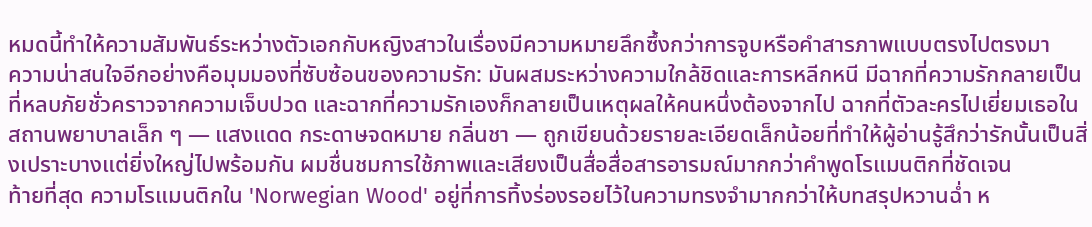หมดนี้ทำให้ความสัมพันธ์ระหว่างตัวเอกกับหญิงสาวในเรื่องมีความหมายลึกซึ้งกว่าการจูบหรือคำสารภาพแบบตรงไปตรงมา
ความน่าสนใจอีกอย่างคือมุมมองที่ซับซ้อนของความรัก: มันผสมระหว่างความใกล้ชิดและการหลีกหนี มีฉากที่ความรักกลายเป็นที่หลบภัยชั่วคราวจากความเจ็บปวด และฉากที่ความรักเองก็กลายเป็นเหตุผลให้คนหนึ่งต้องจากไป ฉากที่ตัวละครไปเยี่ยมเธอในสถานพยาบาลเล็ก ๆ — แสงแดด กระดาษจดหมาย กลิ่นชา — ถูกเขียนด้วยรายละเอียดเล็กน้อยที่ทำให้ผู้อ่านรู้สึกว่ารักนั้นเป็นสิ่งเปราะบางแต่ยิ่งใหญ่ไปพร้อมกัน ผมชื่นชมการใช้ภาพและเสียงเป็นสื่อสื่อสารอารมณ์มากกว่าคำพูดโรแมนติกที่ชัดเจน
ท้ายที่สุด ความโรแมนติกใน 'Norwegian Wood' อยู่ที่การทิ้งร่องรอยไว้ในความทรงจำมากกว่าให้บทสรุปหวานฉ่ำ ห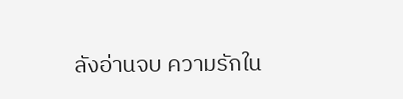ลังอ่านจบ ความรักใน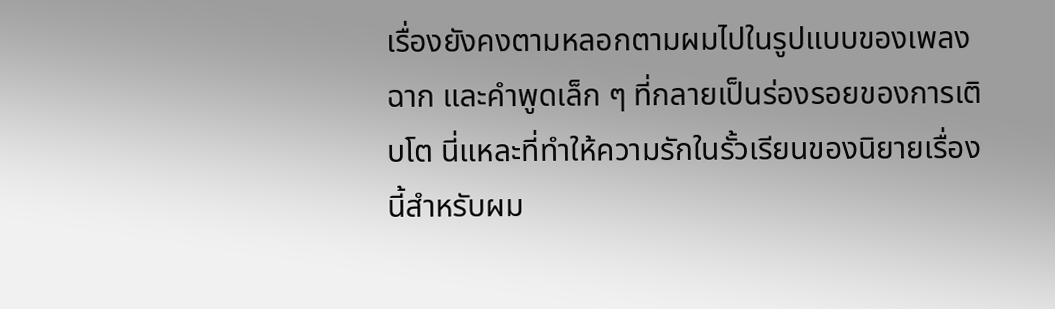เรื่องยังคงตามหลอกตามผมไปในรูปแบบของเพลง ฉาก และคำพูดเล็ก ๆ ที่กลายเป็นร่องรอยของการเติบโต นี่แหละที่ทำให้ความรักในรั้วเรียนของนิยายเรื่องนี้สำหรับผม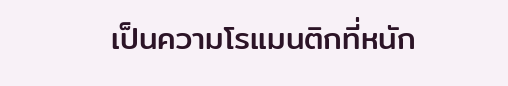เป็นความโรแมนติกที่หนัก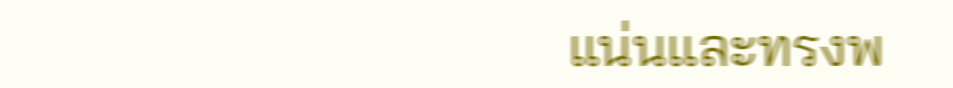แน่นและทรงพ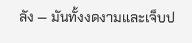ลัง — มันทั้งงดงามและเจ็บป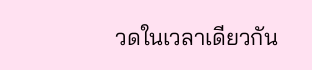วดในเวลาเดียวกัน